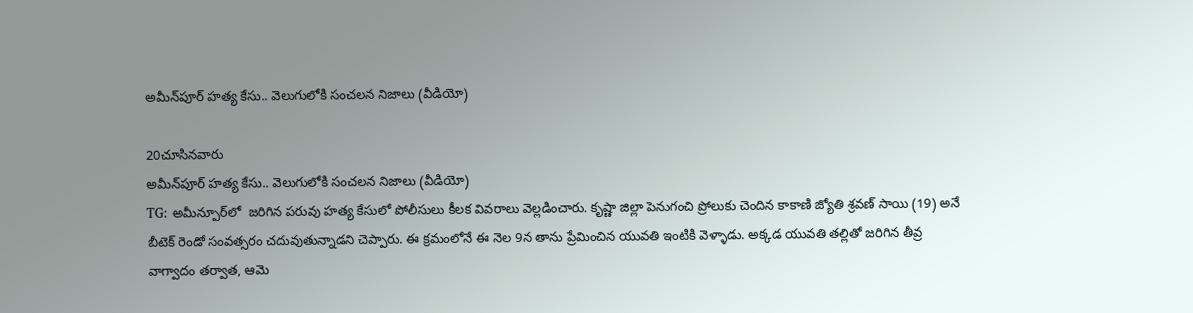అమీన్‌పూర్ హత్య కేసు.. వెలుగులోకి సంచలన నిజాలు (వీడియో)

20చూసినవారు
అమీన్‌పూర్ హత్య కేసు.. వెలుగులోకి సంచలన నిజాలు (వీడియో)
TG: అమీన్పూర్‌లో  జరిగిన పరువు హత్య కేసులో పోలీసులు కీలక వివరాలు వెల్లడించారు. కృష్ణా జిల్లా పెనుగంచి ప్రోలుకు చెందిన కాకాణి జ్యోతి శ్రవణ్ సాయి (19) అనే బీటెక్ రెండో సంవత్సరం చదువుతున్నాడని చెప్పారు. ఈ క్రమంలోనే ఈ నెల 9న తాను ప్రేమించిన యువతి ఇంటికి వెళ్ళాడు. అక్కడ యువతి తల్లితో జరిగిన తీవ్ర వాగ్వాదం తర్వాత, ఆమె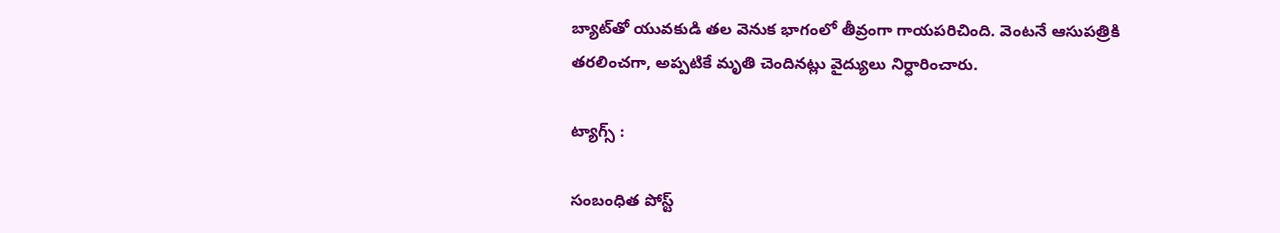బ్యాట్‌తో యువకుడి తల వెనుక భాగంలో తీవ్రంగా గాయపరిచింది. వెంటనే ఆసుపత్రికి తరలించగా, అప్పటికే మృతి చెందినట్లు వైద్యులు నిర్ధారించారు.

ట్యాగ్స్ :

సంబంధిత పోస్ట్